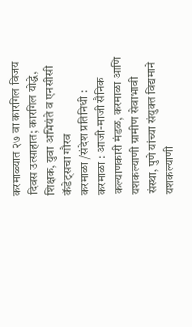करमाळ्यात २७ वा कारगिल विजय दिवस उत्साहात; कारगिल योद्धे, शिक्षक, युवा अभियंते व एनसीसी कॅडेट्सचा गौरव
करमाळा /संदेश प्रतिनिधी :
करमाळा : आजी-माजी सैनिक कल्याणकारी मंडळ, करमाळा आणि यशकल्याणी ग्रामीण सेवाभावी संस्था, पुणे यांच्या संयुक्त विद्यमाने यशकल्याणी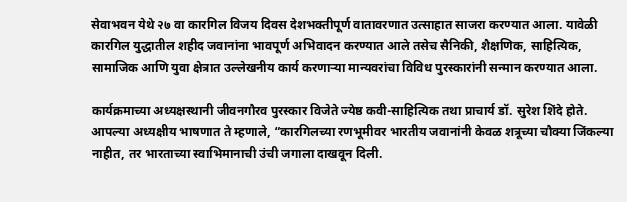सेवाभवन येथे २७ वा कारगिल विजय दिवस देशभक्तीपूर्ण वातावरणात उत्साहात साजरा करण्यात आला. यावेळी कारगिल युद्धातील शहीद जवानांना भावपूर्ण अभिवादन करण्यात आले तसेच सैनिकी, शैक्षणिक, साहित्यिक, सामाजिक आणि युवा क्षेत्रात उल्लेखनीय कार्य करणाऱ्या मान्यवरांचा विविध पुरस्कारांनी सन्मान करण्यात आला.

कार्यक्रमाच्या अध्यक्षस्थानी जीवनगौरव पुरस्कार विजेते ज्येष्ठ कवी-साहित्यिक तथा प्राचार्य डॉ. सुरेश शिंदे होते. आपल्या अध्यक्षीय भाषणात ते म्हणाले, “कारगिलच्या रणभूमीवर भारतीय जवानांनी केवळ शत्रूच्या चौक्या जिंकल्या नाहीत, तर भारताच्या स्वाभिमानाची उंची जगाला दाखवून दिली.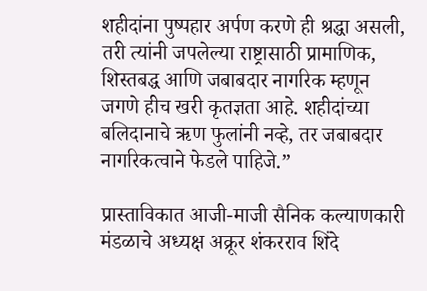शहीदांना पुष्पहार अर्पण करणे ही श्रद्धा असली, तरी त्यांनी जपलेल्या राष्ट्रासाठी प्रामाणिक, शिस्तबद्ध आणि जबाबदार नागरिक म्हणून जगणे हीच खरी कृतज्ञता आहे. शहीदांच्या बलिदानाचे ऋण फुलांनी नव्हे, तर जबाबदार नागरिकत्वाने फेडले पाहिजे.”

प्रास्ताविकात आजी-माजी सैनिक कल्याणकारी मंडळाचे अध्यक्ष अक्रूर शंकरराव शिंदे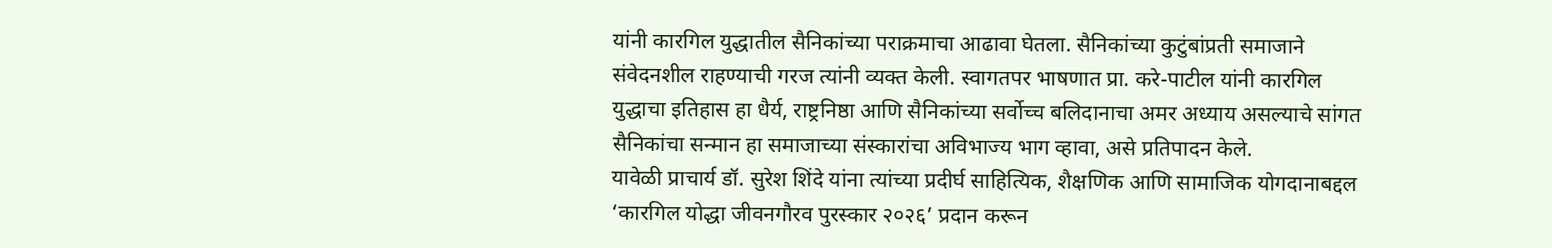यांनी कारगिल युद्धातील सैनिकांच्या पराक्रमाचा आढावा घेतला. सैनिकांच्या कुटुंबांप्रती समाजाने संवेदनशील राहण्याची गरज त्यांनी व्यक्त केली. स्वागतपर भाषणात प्रा. करे-पाटील यांनी कारगिल युद्धाचा इतिहास हा धैर्य, राष्ट्रनिष्ठा आणि सैनिकांच्या सर्वोच्च बलिदानाचा अमर अध्याय असल्याचे सांगत सैनिकांचा सन्मान हा समाजाच्या संस्कारांचा अविभाज्य भाग व्हावा, असे प्रतिपादन केले.
यावेळी प्राचार्य डॉ. सुरेश शिंदे यांना त्यांच्या प्रदीर्घ साहित्यिक, शैक्षणिक आणि सामाजिक योगदानाबद्दल ‘कारगिल योद्धा जीवनगौरव पुरस्कार २०२६’ प्रदान करून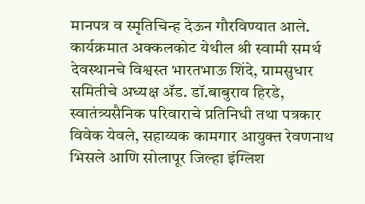मानपत्र व स्मृतिचिन्ह देऊन गौरविण्यात आले. कार्यक्रमात अक्कलकोट येथील श्री स्वामी समर्थ देवस्थानचे विश्वस्त भारतभाऊ शिंदे, ग्रामसुधार समितीचे अध्यक्ष ॲड. डॉ.बाबुराव हिरडे, स्वातंत्र्यसैनिक परिवाराचे प्रतिनिधी तथा पत्रकार विवेक येवले, सहाय्यक कामगार आयुक्त रेवणनाथ भिसले आणि सोलापूर जिल्हा इंग्लिश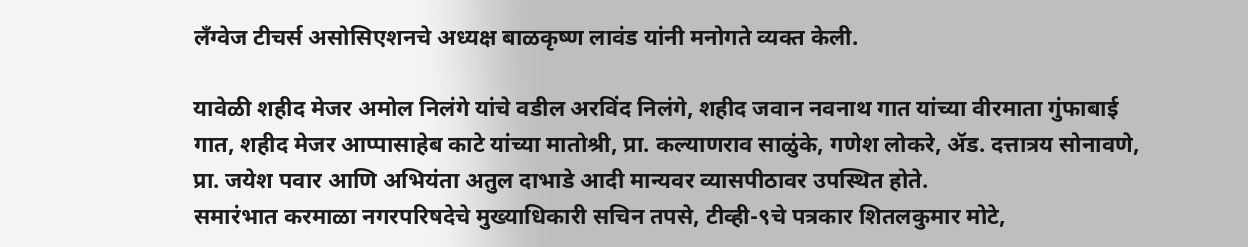लँग्वेज टीचर्स असोसिएशनचे अध्यक्ष बाळकृष्ण लावंड यांनी मनोगते व्यक्त केली.

यावेळी शहीद मेजर अमोल निलंगे यांचे वडील अरविंद निलंगे, शहीद जवान नवनाथ गात यांच्या वीरमाता गुंफाबाई गात, शहीद मेजर आप्पासाहेब काटे यांच्या मातोश्री, प्रा. कल्याणराव साळुंके, गणेश लोकरे, ॲड. दत्तात्रय सोनावणे, प्रा. जयेश पवार आणि अभियंता अतुल दाभाडे आदी मान्यवर व्यासपीठावर उपस्थित होते.
समारंभात करमाळा नगरपरिषदेचे मुख्याधिकारी सचिन तपसे, टीव्ही-९चे पत्रकार शितलकुमार मोटे,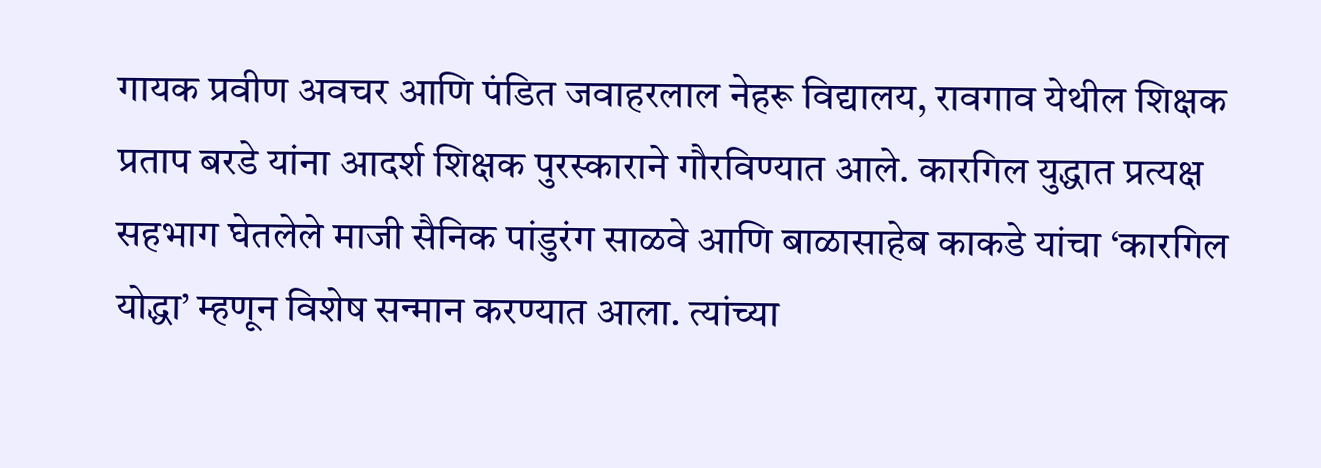गायक प्रवीण अवचर आणि पंडित जवाहरलाल नेहरू विद्यालय, रावगाव येथील शिक्षक प्रताप बरडे यांना आदर्श शिक्षक पुरस्काराने गौरविण्यात आले. कारगिल युद्धात प्रत्यक्ष सहभाग घेतलेले माजी सैनिक पांडुरंग साळवे आणि बाळासाहेब काकडे यांचा ‘कारगिल योद्धा’ म्हणून विशेष सन्मान करण्यात आला. त्यांच्या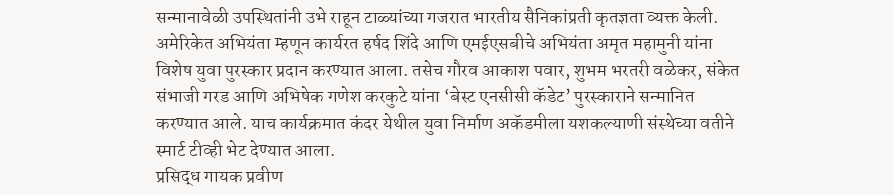सन्मानावेळी उपस्थितांनी उभे राहून टाळ्यांच्या गजरात भारतीय सैनिकांप्रती कृतज्ञता व्यक्त केली. अमेरिकेत अभियंता म्हणून कार्यरत हर्षद शिंदे आणि एमईएसबीचे अभियंता अमृत महामुनी यांना विशेष युवा पुरस्कार प्रदान करण्यात आला. तसेच गौरव आकाश पवार, शुभम भरतरी वळेकर, संकेत संभाजी गरड आणि अभिषेक गणेश करकुटे यांना ‘बेस्ट एनसीसी कॅडेट’ पुरस्काराने सन्मानित करण्यात आले. याच कार्यक्रमात कंदर येथील युवा निर्माण अकॅडमीला यशकल्याणी संस्थेच्या वतीने स्मार्ट टीव्ही भेट देण्यात आला.
प्रसिद्ध गायक प्रवीण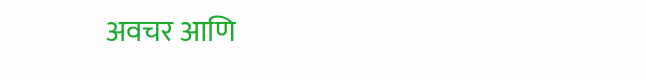अवचर आणि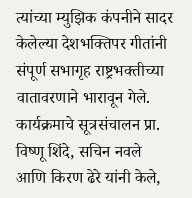त्यांच्या म्युझिक कंपनीने सादर केलेल्या देशभक्तिपर गीतांनी संपूर्ण सभागृह राष्ट्रभक्तीच्या वातावरणाने भारावून गेले. कार्यक्रमाचे सूत्रसंचालन प्रा. विष्णू शिंदे, सचिन नवले आणि किरण ढेरे यांनी केले,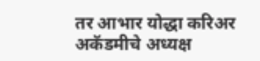तर आभार योद्धा करिअर अकॅडमीचे अध्यक्ष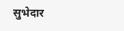सुभेदार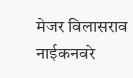मेजर विलासराव नाईकनवरे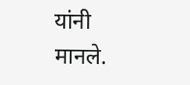यांनी मानले.